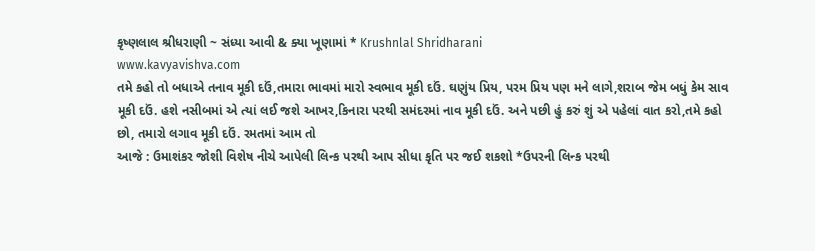કૃષ્ણલાલ શ્રીધરાણી ~ સંધ્યા આવી & ક્યા ખૂણામાં * Krushnlal Shridharani
www.kavyavishva.com
તમે કહો તો બધાએ તનાવ મૂકી દઉં,તમારા ભાવમાં મારો સ્વભાવ મૂકી દઉં. ઘણુંય પ્રિય, પરમ પ્રિય પણ મને લાગે,શરાબ જેમ બધું કેમ સાવ મૂકી દઉં. હશે નસીબમાં એ ત્યાં લઈ જશે આખર,કિનારા પરથી સમંદરમાં નાવ મૂકી દઉં. અને પછી હું કરું શું એ પહેલાં વાત કરો,તમે કહો છો, તમારો લગાવ મૂકી દઉં. રમતમાં આમ તો
આજે : ઉમાશંકર જોશી વિશેષ નીચે આપેલી લિન્ક પરથી આપ સીધા કૃતિ પર જઈ શકશો *ઉપરની લિન્ક પરથી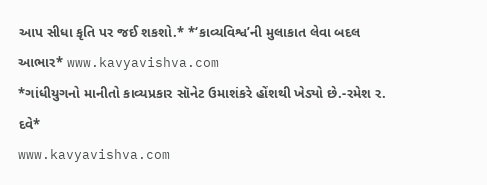આપ સીધા કૃતિ પર જઈ શકશો.* *‘કાવ્યવિશ્વ’ની મુલાકાત લેવા બદલ આભાર* www.kavyavishva.com
*ગાંધીયુગનો માનીતો કાવ્યપ્રકાર સૉનેટ ઉમાશંકરે હોંશથી ખેડ્યો છે.-રમેશ ર. દવે*
www.kavyavishva.com